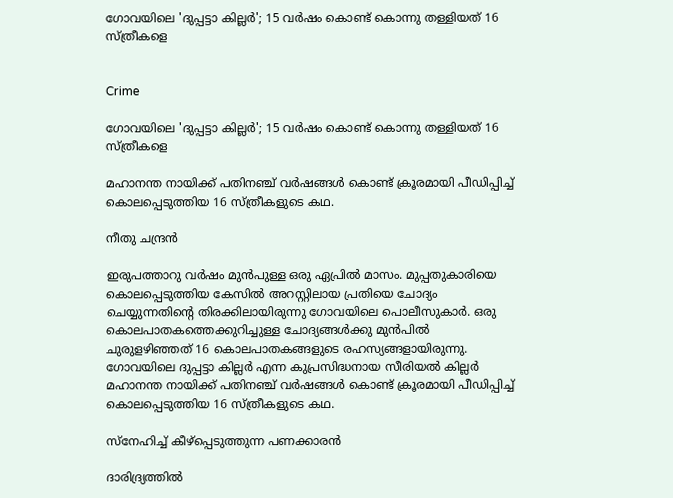ഗോവയിലെ 'ദുപ്പട്ടാ കില്ലർ'; 15 വർഷം കൊണ്ട് കൊന്നു തള്ളിയത് 16 സ്ത്രീകളെ


Crime

ഗോവയിലെ 'ദുപ്പട്ടാ കില്ലർ'; 15 വർഷം കൊണ്ട് കൊന്നു തള്ളിയത് 16 സ്ത്രീകളെ

മഹാനന്ത നായിക്ക് പതിനഞ്ച് വർഷങ്ങൾ കൊണ്ട് ക്രൂരമായി പീഡിപ്പിച്ച് കൊലപ്പെടുത്തിയ 16 സ്ത്രീകളുടെ കഥ.

നീതു ചന്ദ്രൻ

ഇരുപത്താറു വർഷം മുൻപുള്ള ഒരു ഏപ്രിൽ മാസം. മുപ്പതുകാരിയെ കൊലപ്പെടുത്തിയ കേസിൽ അറസ്റ്റിലായ പ്രതിയെ ചോദ്യം ചെയ്യുന്നതിന്‍റെ തിരക്കിലായിരുന്നു ഗോവയിലെ പൊലീസുകാർ. ഒരു കൊലപാതകത്തെക്കുറിച്ചുള്ള ചോദ്യങ്ങൾ‌ക്കു മുൻപിൽ ചുരുളഴിഞ്ഞത് 16 കൊലപാതകങ്ങളുടെ രഹസ്യങ്ങളായിരുന്നു. ഗോവയിലെ ദുപ്പട്ടാ കില്ലർ എന്ന കുപ്രസിദ്ധനായ സീരിയൽ കില്ലർ മഹാനന്ത നായിക്ക് പതിനഞ്ച് വർഷങ്ങൾ കൊണ്ട് ക്രൂരമായി പീഡിപ്പിച്ച് കൊലപ്പെടുത്തിയ 16 സ്ത്രീകളുടെ കഥ.

സ്നേഹിച്ച് കീഴ്പ്പെടുത്തുന്ന പണക്കാരൻ

ദാരിദ്ര്യത്തിൽ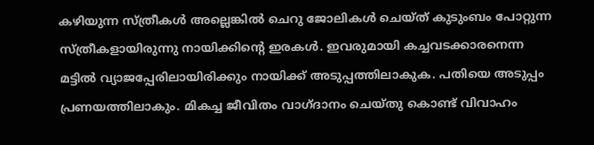കഴിയുന്ന സ്ത്രീകൾ അല്ലെങ്കിൽ ചെറു ജോലികൾ ചെയ്ത് കുടുംബം പോറ്റുന്ന സ്ത്രീകളായിരുന്നു നായിക്കിന്‍റെ ഇരകൾ. ഇവരുമായി കച്ചവടക്കാരനെന്ന മട്ടിൽ വ്യാജപ്പേരിലായിരിക്കും നായിക്ക് അടുപ്പത്തിലാകുക. പതിയെ അടുപ്പം പ്രണയത്തിലാകും. മികച്ച ജീവിതം വാഗ്ദാനം ചെയ്തു കൊണ്ട് വിവാഹം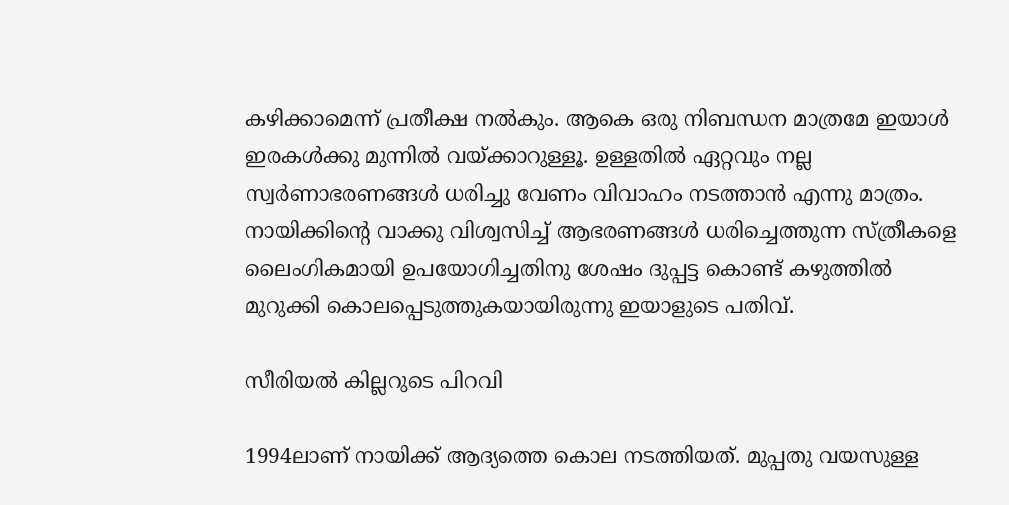കഴിക്കാമെന്ന് പ്രതീക്ഷ നൽകും. ആകെ ഒരു നിബന്ധന മാത്രമേ ഇയാൾ ഇരകൾക്കു മുന്നിൽ വയ്ക്കാറുള്ളൂ. ഉള്ളതിൽ ഏറ്റവും നല്ല സ്വർണാഭരണങ്ങൾ ധരിച്ചു വേണം വിവാഹം നടത്താൻ എന്നു മാത്രം. നായിക്കിന്‍റെ വാക്കു വിശ്വസിച്ച് ആഭരണങ്ങൾ ധരിച്ചെത്തുന്ന സ്ത്രീകളെ ലൈംഗികമായി ഉപയോഗിച്ചതിനു ശേഷം ദുപ്പട്ട കൊണ്ട് കഴുത്തിൽ മുറുക്കി കൊലപ്പെടുത്തുകയായിരുന്നു ഇയാളുടെ പതിവ്.

സീരിയൽ കില്ലറുടെ പിറവി

1994ലാണ് നായിക്ക് ആദ്യത്തെ കൊല നടത്തിയത്. മുപ്പതു വയസുള്ള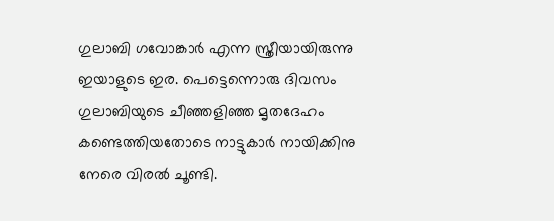ഗുലാബി ഗവോങ്കാർ എന്ന സ്ത്രീയായിരുന്നു ഇയാളുടെ ഇര. പെട്ടെന്നൊരു ദിവസം ഗുലാബിയുടെ ചീഞ്ഞളിഞ്ഞ മൃതദേഹം കണ്ടെത്തിയതോടെ നാട്ടുകാർ നായിക്കിനു നേരെ വിരൽ ചൂണ്ടി.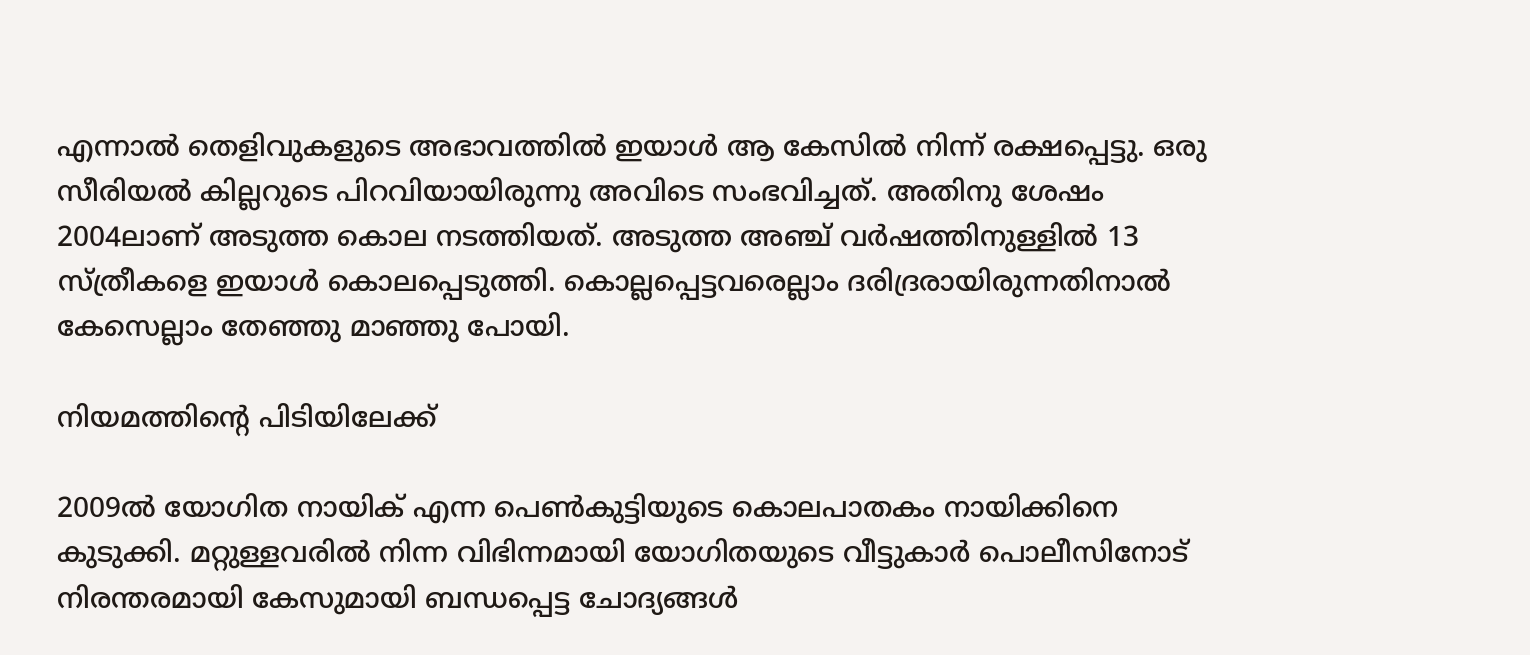എന്നാൽ തെളിവുകളുടെ അഭാവത്തിൽ ഇയാൾ ആ കേസിൽ നിന്ന് രക്ഷപ്പെട്ടു. ഒരു സീരിയൽ കില്ലറുടെ പിറവിയായിരുന്നു അവിടെ സംഭവിച്ചത്. അതിനു ശേഷം 2004ലാണ് അടുത്ത കൊല നടത്തിയത്. അടുത്ത അഞ്ച് വർഷത്തിനുള്ളിൽ 13 സ്ത്രീകളെ ഇയാൾ കൊലപ്പെടുത്തി. കൊല്ലപ്പെട്ടവരെല്ലാം ദരിദ്രരായിരുന്നതിനാൽ കേസെല്ലാം തേഞ്ഞു മാഞ്ഞു പോയി.

നിയമത്തിന്‍റെ പിടിയിലേക്ക്

2009ൽ യോഗിത നായിക് എന്ന പെൺകുട്ടിയുടെ കൊലപാതകം നായിക്കിനെ കുടുക്കി. മറ്റുള്ളവരിൽ നിന്ന വിഭിന്നമായി യോഗിതയുടെ വീട്ടുകാർ പൊലീസിനോട് നിരന്തരമായി കേസുമായി ബന്ധപ്പെട്ട ചോദ്യങ്ങൾ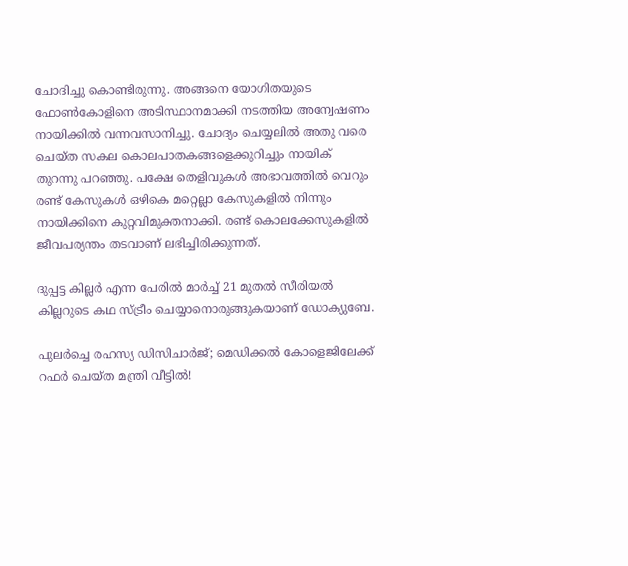ചോദിച്ചു കൊണ്ടിരുന്നു. അങ്ങനെ യോഗിതയുടെ ഫോൺകോളിനെ അടിസ്ഥാനമാക്കി നടത്തിയ അന്വേഷണം നായിക്കിൽ വന്നവസാനിച്ചു. ചോദ്യം ചെയ്യലിൽ അതു വരെ ചെയ്ത സകല കൊലപാതകങ്ങളെക്കുറിച്ചും നായിക് തുറന്നു പറഞ്ഞു. പക്ഷേ തെളിവുകൾ അഭാവത്തിൽ വെറും രണ്ട് കേസുകൾ ഒഴികെ മറ്റെല്ലാ കേസുകളിൽ നിന്നും നായിക്കിനെ കുറ്റവിമുക്തനാക്കി. രണ്ട് കൊലക്കേസുകളിൽ ജീവപര്യന്തം തടവാണ് ലഭിച്ചിരിക്കുന്നത്.

ദുപ്പട്ട കില്ലർ എന്ന പേരിൽ മാർച്ച് 21 മുതൽ സീരിയൽ കില്ലറുടെ കഥ സ്ട്രീം ചെയ്യാനൊരുങ്ങുകയാണ് ഡോക്യുബേ.

പുലർച്ചെ രഹസ്യ ഡിസിചാർജ്; മെഡിക്കൽ കോളെജിലേക്ക് റഫർ ചെയ്ത മന്ത്രി വീട്ടിൽ!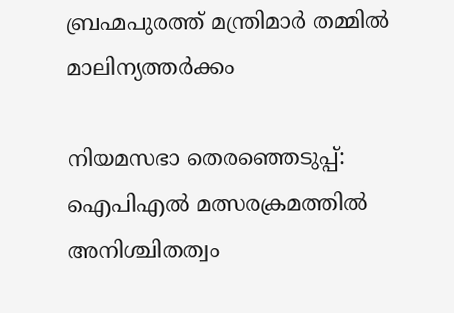ബ്രഹ്മപുരത്ത് മന്ത്രിമാർ തമ്മിൽ മാലിന്യത്തർക്കം

നിയമസഭാ തെരഞ്ഞെടുപ്പ്: ഐപിഎൽ മത്സരക്രമത്തിൽ അനിശ്ചിതത്വം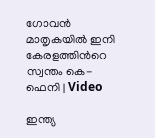ഗോവൻ മാതൃകയിൽ ഇനി കേരളത്തിന്‍റെ സ്വന്തം കെ-ഫെനി | Video

ഇന്ത്യ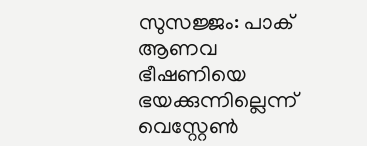സുസജ്ജം: പാക് ആണവ ഭീഷണിയെ ഭയക്കുന്നില്ലെന്ന് വെസ്റ്റേൺ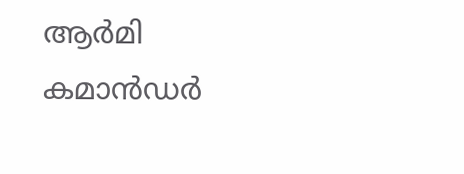ആർമി കമാന്‍ഡർ